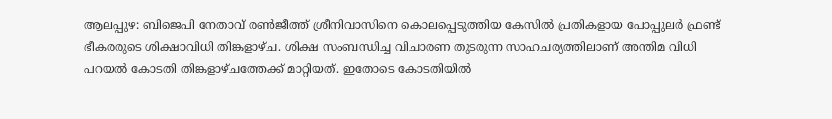ആലപ്പുഴ: ബിജെപി നേതാവ് രൺജീത്ത് ശ്രീനിവാസിനെ കൊലപ്പെടുത്തിയ കേസിൽ പ്രതികളായ പോപ്പുലർ ഫ്രണ്ട് ഭീകരരുടെ ശിക്ഷാവിധി തിങ്കളാഴ്ച. ശിക്ഷ സംബന്ധിച്ച വിചാരണ തുടരുന്ന സാഹചര്യത്തിലാണ് അന്തിമ വിധി പറയൽ കോടതി തിങ്കളാഴ്ചത്തേക്ക് മാറ്റിയത്. ഇതോടെ കോടതിയിൽ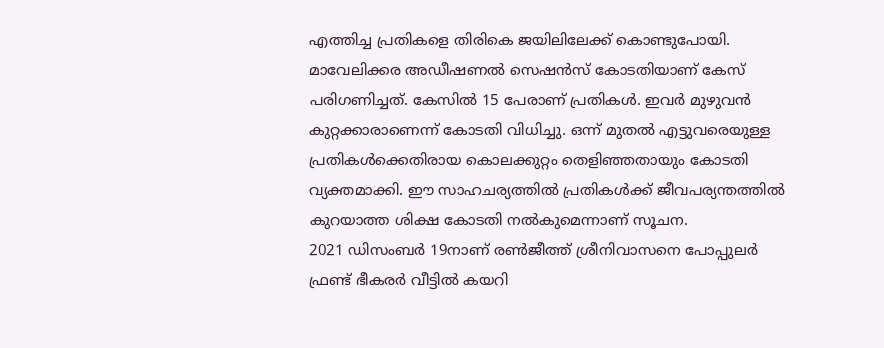എത്തിച്ച പ്രതികളെ തിരികെ ജയിലിലേക്ക് കൊണ്ടുപോയി.
മാവേലിക്കര അഡീഷണൽ സെഷൻസ് കോടതിയാണ് കേസ് പരിഗണിച്ചത്. കേസിൽ 15 പേരാണ് പ്രതികൾ. ഇവർ മുഴുവൻ കുറ്റക്കാരാണെന്ന് കോടതി വിധിച്ചു. ഒന്ന് മുതൽ എട്ടുവരെയുള്ള പ്രതികൾക്കെതിരായ കൊലക്കുറ്റം തെളിഞ്ഞതായും കോടതി വ്യക്തമാക്കി. ഈ സാഹചര്യത്തിൽ പ്രതികൾക്ക് ജീവപര്യന്തത്തിൽ കുറയാത്ത ശിക്ഷ കോടതി നൽകുമെന്നാണ് സൂചന.
2021 ഡിസംബർ 19നാണ് രൺജീത്ത് ശ്രീനിവാസനെ പോപ്പുലർ ഫ്രണ്ട് ഭീകരർ വീട്ടിൽ കയറി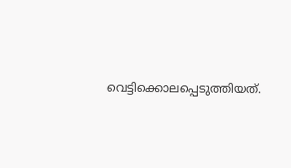വെട്ടിക്കൊലപ്പെടുത്തിയത്.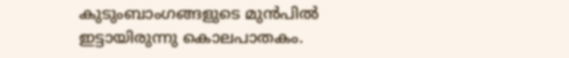കുടുംബാംഗങ്ങളുടെ മുൻപിൽ ഇട്ടായിരുന്നു കൊലപാതകം.